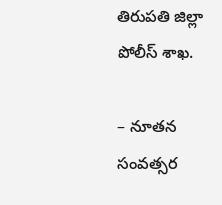తిరుపతి జిల్లా పోలీస్ శాఖ.

– నూతన సంవత్సర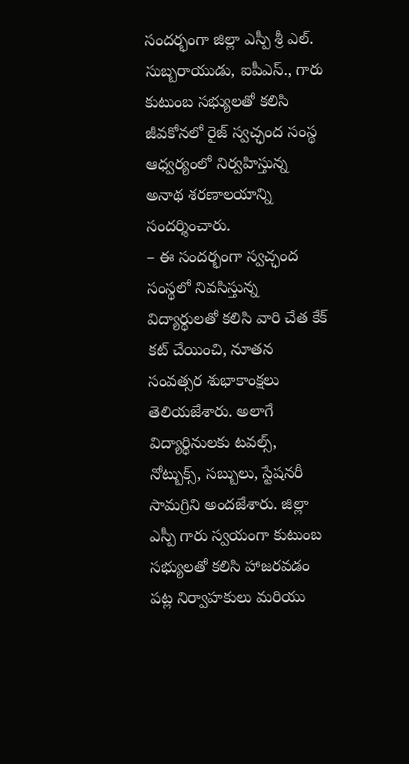సందర్భంగా జిల్లా ఎస్పీ శ్రీ ఎల్. సుబ్బరాయుడు, ఐపీఎస్., గారు కుటుంబ సభ్యులతో కలిసి జీవకోనలో రైజ్ స్వచ్ఛంద సంస్థ ఆధ్వర్యంలో నిర్వహిస్తున్న అనాథ శరణాలయాన్ని సందర్శించారు.
– ఈ సందర్భంగా స్వచ్ఛంద సంస్థలో నివసిస్తున్న విద్యార్థులతో కలిసి వారి చేత కేక్ కట్ చేయించి, నూతన సంవత్సర శుభాకాంక్షలు తెలియజేశారు. అలాగే విద్యార్థినులకు టవల్స్, నోట్బుక్స్, సబ్బులు, స్టేషనరీ సామగ్రిని అందజేశారు. జిల్లా ఎస్పీ గారు స్వయంగా కుటుంబ సభ్యులతో కలిసి హాజరవడం పట్ల నిర్వాహకులు మరియు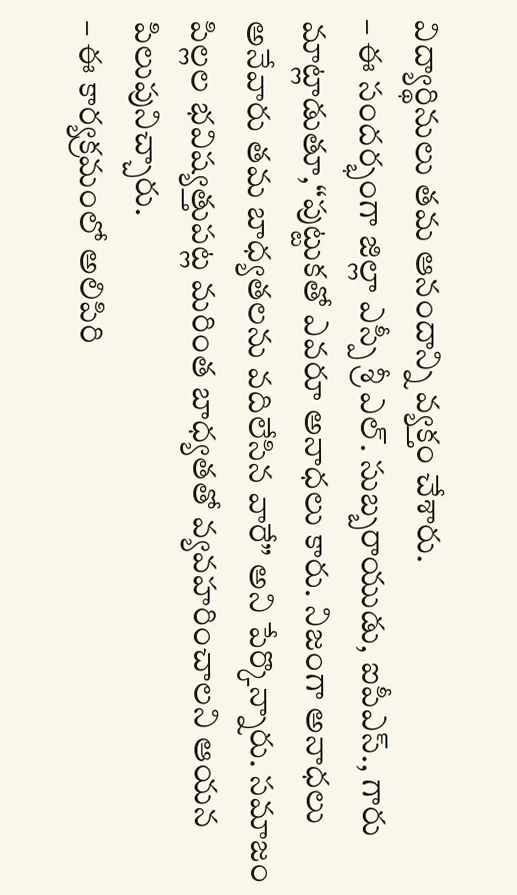విద్యార్థినులు తమ ఆనందాన్ని వ్యక్తం చేశారు.
– ఈ సందర్భంగా జిల్లా ఎస్పీ శ్రీ ఎల్. సుబ్బరాయుడు, ఐపీఎస్., గారు మాట్లాడుతూ,“పుట్టుకతో ఎవరూ అనాధలు కారు. నిజంగా అనాధలు అనేవారు తమ బాధ్యతలను వదిలేసిన వారే” అని పేర్కొన్నారు. సమాజం పిల్లల భవిష్యత్తుపట్ల మరింత బాధ్యతతో వ్యవహరించాలని ఆయన పిలుపునిచ్చారు.
– ఈ కార్యక్రమంలో అలిపిరి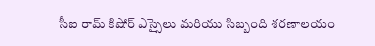సీఐ రామ్ కిషోర్ ఎస్సైలు మరియు సిబ్బంది శరణాలయం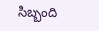సిబ్బంది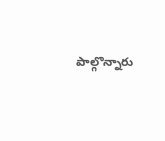పాల్గొన్నారు